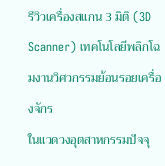รีวิวเครื่องสแกน 3 มิติ (3D Scanner) เทคโนโลยีพลิกโฉมงานวิศวกรรมย้อนรอยเครื่องจักร
ในแวดวงอุตสาหกรรมปัจจุ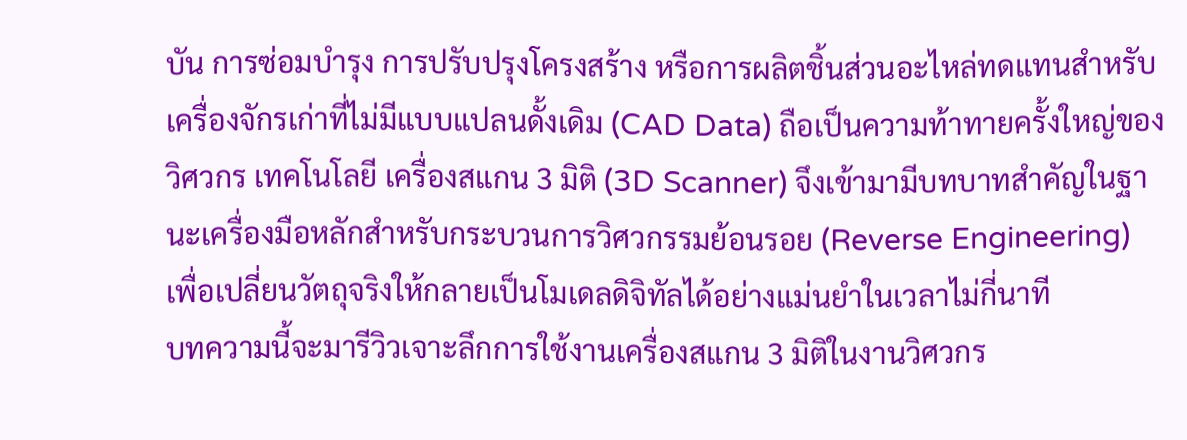บัน การซ่อมบำรุง การปรับปรุงโครงสร้าง หรือการผลิตชิ้นส่วนอะไหล่ทดแทนสำหรับเครื่องจักรเก่าที่ไม่มีแบบแปลนดั้งเดิม (CAD Data) ถือเป็นความท้าทายครั้งใหญ่ของวิศวกร เทคโนโลยี เครื่องสแกน 3 มิติ (3D Scanner) จึงเข้ามามีบทบาทสำคัญในฐานะเครื่องมือหลักสำหรับกระบวนการวิศวกรรมย้อนรอย (Reverse Engineering) เพื่อเปลี่ยนวัตถุจริงให้กลายเป็นโมเดลดิจิทัลได้อย่างแม่นยำในเวลาไม่กี่นาที
บทความนี้จะมารีวิวเจาะลึกการใช้งานเครื่องสแกน 3 มิติในงานวิศวกร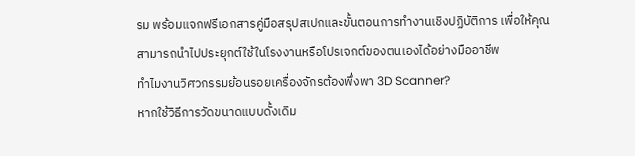รม พร้อมแจกฟรีเอกสารคู่มือสรุปสเปกและขั้นตอนการทำงานเชิงปฏิบัติการ เพื่อให้คุณสามารถนำไปประยุกต์ใช้ในโรงงานหรือโปรเจกต์ของตนเองได้อย่างมืออาชีพ
ทำไมงานวิศวกรรมย้อนรอยเครื่องจักรต้องพึ่งพา 3D Scanner?
หากใช้วิธีการวัดขนาดแบบดั้งเดิม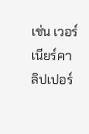เช่น เวอร์เนียร์คาลิปเปอร์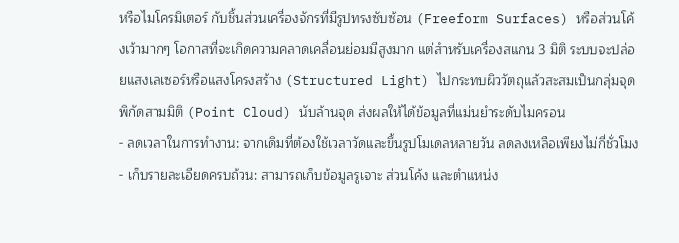หรือไมโครมิเตอร์ กับชิ้นส่วนเครื่องจักรที่มีรูปทรงซับซ้อน (Freeform Surfaces) หรือส่วนโค้งเว้ามากๆ โอกาสที่จะเกิดความคลาดเคลื่อนย่อมมีสูงมาก แต่สำหรับเครื่องสแกน 3 มิติ ระบบจะปล่อยแสงเลเซอร์หรือแสงโครงสร้าง (Structured Light) ไปกระทบผิววัตถุแล้วสะสมเป็นกลุ่มจุดพิกัดสามมิติ (Point Cloud) นับล้านจุด ส่งผลให้ได้ข้อมูลที่แม่นยำระดับไมครอน
- ลดเวลาในการทำงาน: จากเดิมที่ต้องใช้เวลาวัดและขึ้นรูปโมเดลหลายวัน ลดลงเหลือเพียงไม่กี่ชั่วโมง
- เก็บรายละเอียดครบถ้วน: สามารถเก็บข้อมูลรูเจาะ ส่วนโค้ง และตำแหน่ง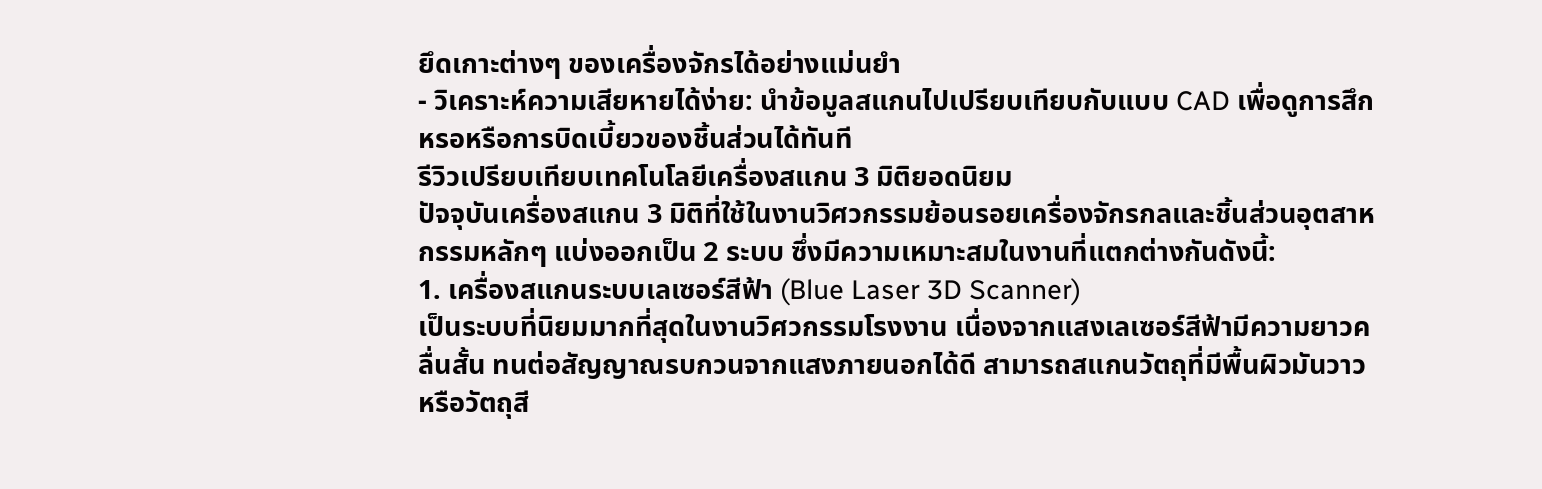ยึดเกาะต่างๆ ของเครื่องจักรได้อย่างแม่นยำ
- วิเคราะห์ความเสียหายได้ง่าย: นำข้อมูลสแกนไปเปรียบเทียบกับแบบ CAD เพื่อดูการสึกหรอหรือการบิดเบี้ยวของชิ้นส่วนได้ทันที
รีวิวเปรียบเทียบเทคโนโลยีเครื่องสแกน 3 มิติยอดนิยม
ปัจจุบันเครื่องสแกน 3 มิติที่ใช้ในงานวิศวกรรมย้อนรอยเครื่องจักรกลและชิ้นส่วนอุตสาหกรรมหลักๆ แบ่งออกเป็น 2 ระบบ ซึ่งมีความเหมาะสมในงานที่แตกต่างกันดังนี้:
1. เครื่องสแกนระบบเลเซอร์สีฟ้า (Blue Laser 3D Scanner)
เป็นระบบที่นิยมมากที่สุดในงานวิศวกรรมโรงงาน เนื่องจากแสงเลเซอร์สีฟ้ามีความยาวคลื่นสั้น ทนต่อสัญญาณรบกวนจากแสงภายนอกได้ดี สามารถสแกนวัตถุที่มีพื้นผิวมันวาว หรือวัตถุสี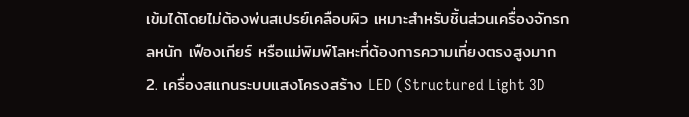เข้มได้โดยไม่ต้องพ่นสเปรย์เคลือบผิว เหมาะสำหรับชิ้นส่วนเครื่องจักรกลหนัก เฟืองเกียร์ หรือแม่พิมพ์โลหะที่ต้องการความเที่ยงตรงสูงมาก
2. เครื่องสแกนระบบแสงโครงสร้าง LED (Structured Light 3D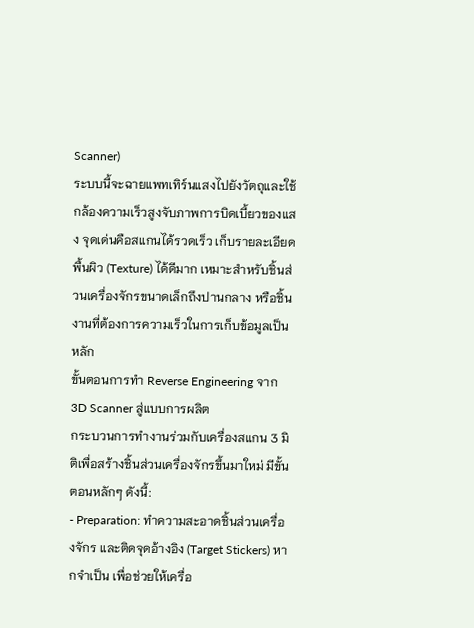Scanner)
ระบบนี้จะฉายแพทเทิร์นแสงไปยังวัตถุและใช้กล้องความเร็วสูงจับภาพการบิดเบี้ยวของแสง จุดเด่นคือสแกนได้รวดเร็ว เก็บรายละเอียดพื้นผิว (Texture) ได้ดีมาก เหมาะสำหรับชิ้นส่วนเครื่องจักรขนาดเล็กถึงปานกลาง หรือชิ้นงานที่ต้องการความเร็วในการเก็บข้อมูลเป็นหลัก
ขั้นตอนการทำ Reverse Engineering จาก 3D Scanner สู่แบบการผลิต
กระบวนการทำงานร่วมกับเครื่องสแกน 3 มิติเพื่อสร้างชิ้นส่วนเครื่องจักรขึ้นมาใหม่ มีขั้นตอนหลักๆ ดังนี้:
- Preparation: ทำความสะอาดชิ้นส่วนเครื่องจักร และติดจุดอ้างอิง (Target Stickers) หากจำเป็น เพื่อช่วยให้เครื่อ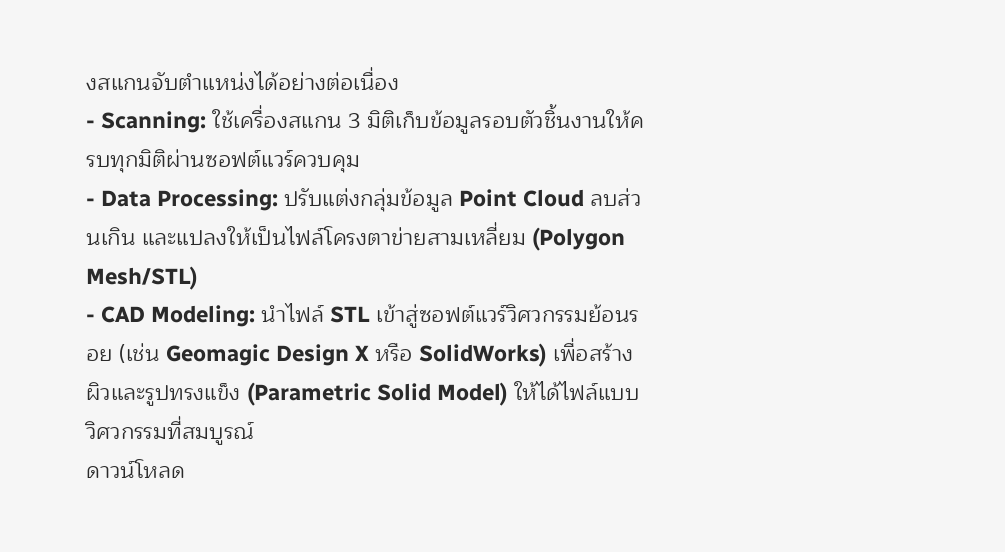งสแกนจับตำแหน่งได้อย่างต่อเนื่อง
- Scanning: ใช้เครื่องสแกน 3 มิติเก็บข้อมูลรอบตัวชิ้นงานให้ครบทุกมิติผ่านซอฟต์แวร์ควบคุม
- Data Processing: ปรับแต่งกลุ่มข้อมูล Point Cloud ลบส่วนเกิน และแปลงให้เป็นไฟล์โครงตาข่ายสามเหลี่ยม (Polygon Mesh/STL)
- CAD Modeling: นำไฟล์ STL เข้าสู่ซอฟต์แวร์วิศวกรรมย้อนรอย (เช่น Geomagic Design X หรือ SolidWorks) เพื่อสร้างผิวและรูปทรงแข็ง (Parametric Solid Model) ให้ได้ไฟล์แบบวิศวกรรมที่สมบูรณ์
ดาวน์โหลด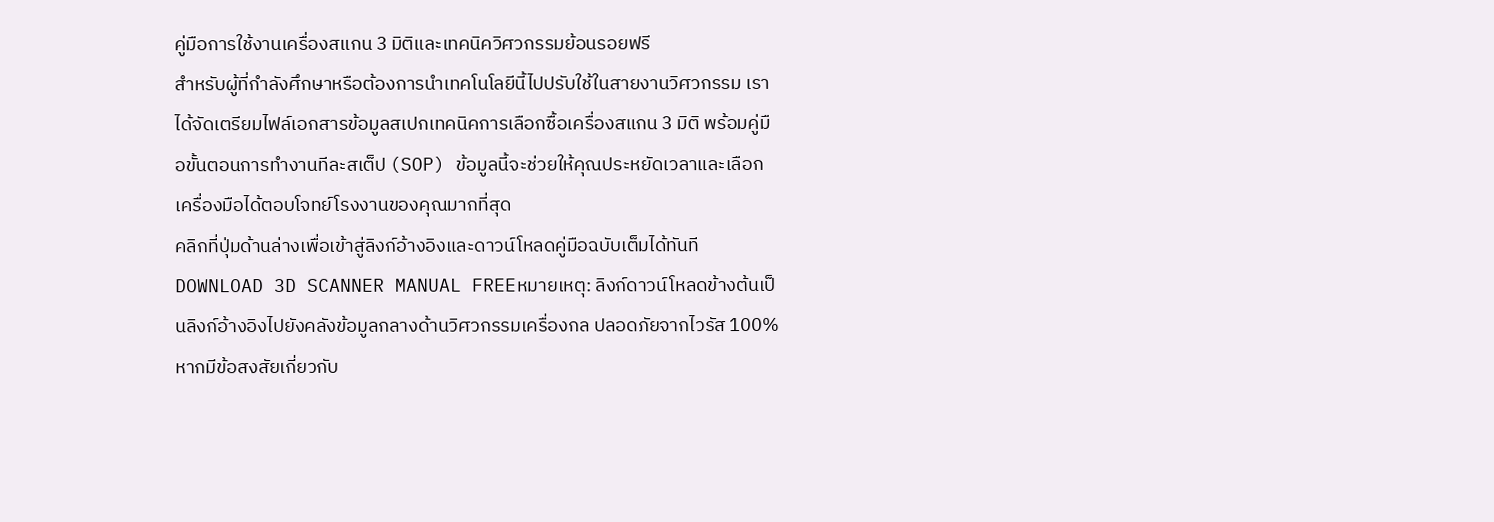คู่มือการใช้งานเครื่องสแกน 3 มิติและเทคนิควิศวกรรมย้อนรอยฟรี
สำหรับผู้ที่กำลังศึกษาหรือต้องการนำเทคโนโลยีนี้ไปปรับใช้ในสายงานวิศวกรรม เราได้จัดเตรียมไฟล์เอกสารข้อมูลสเปกเทคนิคการเลือกซื้อเครื่องสแกน 3 มิติ พร้อมคู่มือขั้นตอนการทำงานทีละสเต็ป (SOP) ข้อมูลนี้จะช่วยให้คุณประหยัดเวลาและเลือกเครื่องมือได้ตอบโจทย์โรงงานของคุณมากที่สุด
คลิกที่ปุ่มด้านล่างเพื่อเข้าสู่ลิงก์อ้างอิงและดาวน์โหลดคู่มือฉบับเต็มได้ทันที
DOWNLOAD 3D SCANNER MANUAL FREEหมายเหตุ: ลิงก์ดาวน์โหลดข้างต้นเป็นลิงก์อ้างอิงไปยังคลังข้อมูลกลางด้านวิศวกรรมเครื่องกล ปลอดภัยจากไวรัส 100% หากมีข้อสงสัยเกี่ยวกับ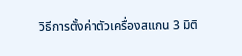วิธีการตั้งค่าตัวเครื่องสแกน 3 มิติ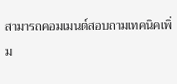สามารถคอมเมนต์สอบถามเทคนิคเพิ่ม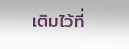เติมไว้ที่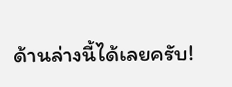ด้านล่างนี้ได้เลยครับ!